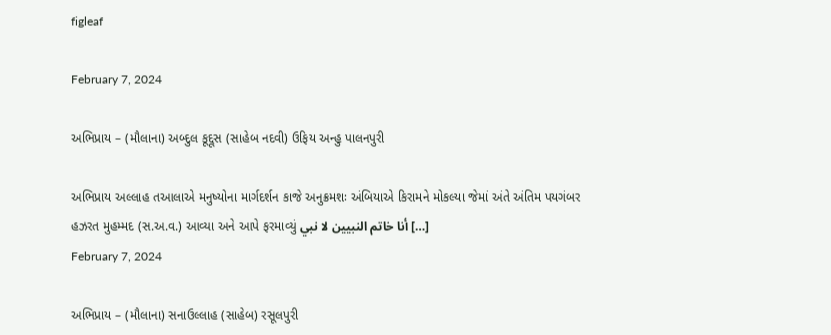figleaf

February 7, 2024

અભિપ્રાય – (મૌલાના) અબ્દુલ કૂદ્દૂસ (સાહેબ નદવી) ઉફિય અન્હુ પાલનપુરી

અભિપ્રાય અલ્લાહ તઆલાએ મનુષ્યોના માર્ગદર્શન કાજે અનુક્રમશઃ અંબિયાએ કિરામને મોકલ્યા જેમાં અંતે અંતિમ પયગંબર હઝરત મુહમ્મદ (સ.અ.વ.) આવ્યા અને આપે ફરમાવ્યું أنا خاتم النبيين لا نبي […]
February 7, 2024

અભિપ્રાય – (મૌલાના) સનાઉલ્લાહ (સાહેબ) રસૂલપુરી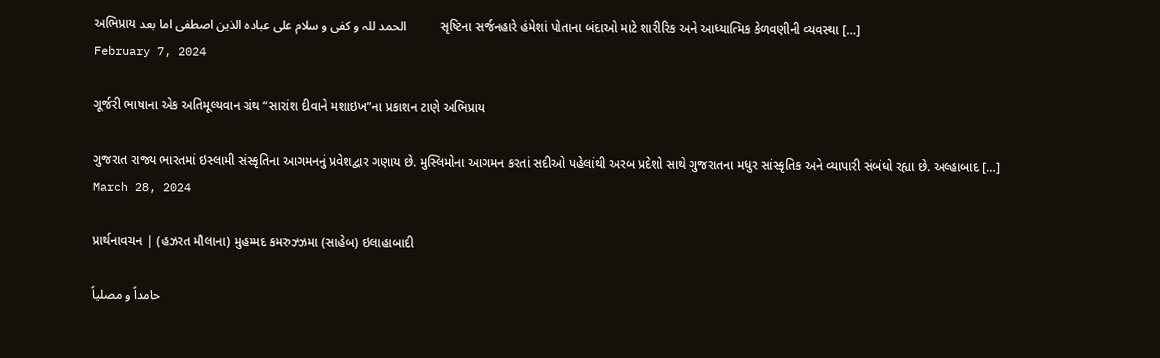અભિપ્રાય الحمد للہ و کفی و سلام علی عبادہ الذین اصطفی اما بعد           સૃષ્ટિના સર્જનહારે હંમેશાં પોતાના બંદાઓ માટે શારીરિક અને આધ્યાત્મિક કેળવણીની વ્યવસ્થા […]
February 7, 2024

ગૂર્જરી ભાષાના એક અતિમૂલ્યવાન ગ્રંથ “સારાંશ દીવાને મશાઇખ”ના પ્રકાશન ટાણે અભિપ્રાય

ગુજરાત રાજ્ય ભારતમાં ઇસ્લામી સંસ્કૃતિના આગમનનું પ્રવેશદ્વાર ગણાય છે. મુસ્લિમોના આગમન કરતાં સદીઓ પહેલાંથી અરબ પ્રદેશો સાથે ગુજરાતના મધુર સાંસ્કૃતિક અને વ્યાપારી સંબંધો રહ્યા છે. અલ્હાબાદ […]
March 28, 2024

પ્રાર્થનાવચન | (હઝરત મૌલાના) મુહમ્મદ કમરુઝ્ઝમા (સાહેબ) ઇલાહાબાદી

حامداً و مصلیاً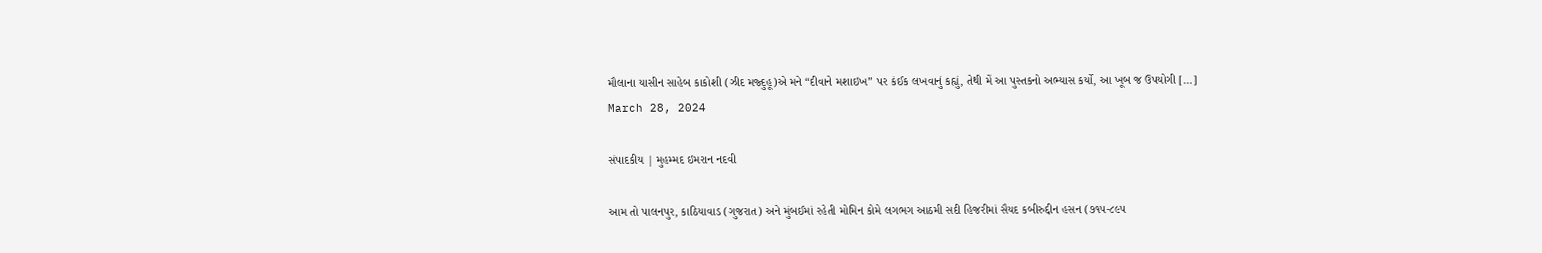મૌલાના યાસીન સાહેબ કાકોશી (ઝીદ મજ્દુહૂ)એ મને “દીવાને મશાઇખ” પર કંઈક લખવાનું કહ્યું, તેથી મેં આ પુસ્તકનો અભ્યાસ કર્યો, આ ખૂબ જ ઉપયોગી […]
March 28, 2024

સંપાદકીય | મુહમ્મદ ઇમરાન નદવી

આમ તો પાલનપુર, કાઠિયાવાડ (ગુજરાત) અને મુંબઈમાં રહેતી મોમિન કોમે લગભગ આઠમી સદી હિજરીમાં સૈયદ કબીરુદ્દીન હસન (૭૧૫-૮૯૫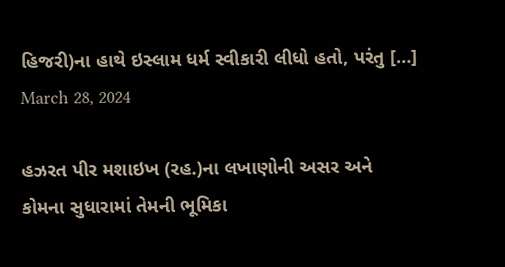હિજરી)ના હાથે ઇસ્લામ ધર્મ સ્વીકારી લીધો હતો, પરંતુ […]
March 28, 2024

હઝરત પીર મશાઇખ (રહ.)ના લખાણોની અસર અને કોમના સુધારામાં તેમની ભૂમિકા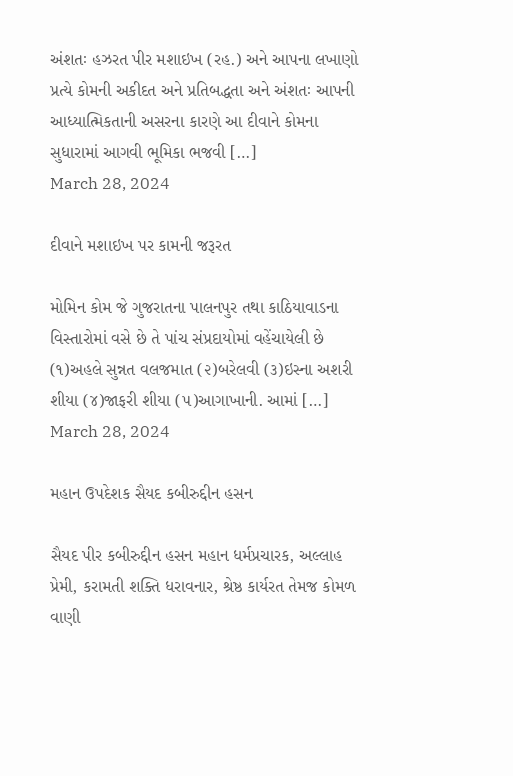અંશતઃ હઝરત પીર મશાઇખ (રહ.) અને આપના લખાણો પ્રત્યે કોમની અકીદત અને પ્રતિબદ્ધતા અને અંશતઃ આપની આધ્યાત્મિકતાની અસરના કારણે આ દીવાને કોમના સુધારામાં આગવી ભૂમિકા ભજવી […]
March 28, 2024

દીવાને મશાઇખ પર કામની જરૂરત

મોમિન કોમ જે ગુજરાતના પાલનપુર તથા કાઠિયાવાડના વિસ્તારોમાં વસે છે તે પાંચ સંપ્રદાયોમાં વહેંચાયેલી છે (૧)અહલે સુન્નત વલજમાત (૨)બરેલવી (૩)ઇસ્ના અશરી શીયા (૪)જાફરી શીયા (૫)આગાખાની. આમાં […]
March 28, 2024

મહાન ઉપદેશક સૈયદ કબીરુદ્દીન હસન

સૈયદ પીર કબીરુદ્દીન હસન મહાન ધર્મપ્રચારક, અલ્લાહ પ્રેમી, કરામતી શક્તિ ધરાવનાર, શ્રેષ્ઠ કાર્યરત તેમજ કોમળ વાણી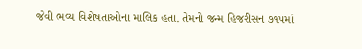જેવી ભવ્ય વિશેષતાઓના માલિક હતા. તેમનો જન્મ હિજરીસન ૭૧૫માં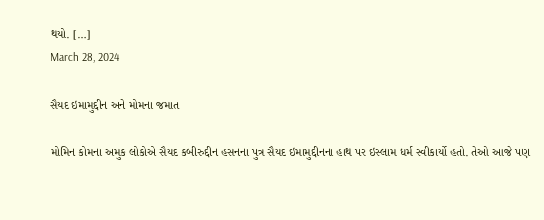થયો. […]
March 28, 2024

સૈયદ ઇમામુદ્દીન અને મોમના જમાત

મોમિન કોમના અમુક લોકોએ સૈયદ કબીરુદ્દીન હસનના પુત્ર સૈયદ ઇમામુદ્દીનના હાથ પર ઇસ્લામ ધર્મ સ્વીકાર્યો હતો. તેઓ આજે પણ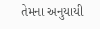તેમના અનુયાયી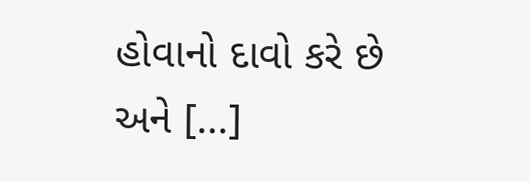હોવાનો દાવો કરે છે અને […]